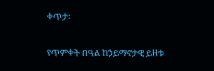ቀጥታ፡

የጥምቀት በዓል ከኃይማኖታዊ ይዘቱ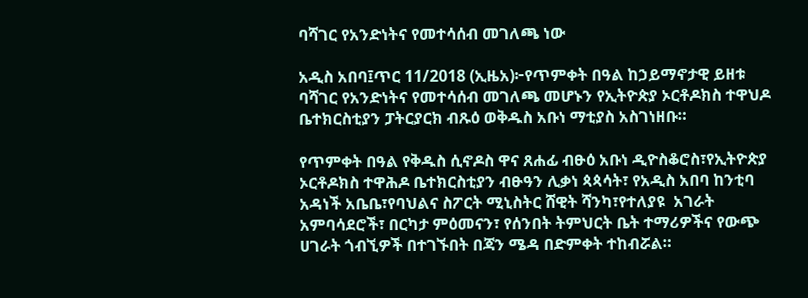ባሻገር የአንድነትና የመተሳሰብ መገለጫ ነው

አዲስ አበባ፤ጥር 11/2018 (ኢዜአ)፦የጥምቀት በዓል ከኃይማኖታዊ ይዘቱ ባሻገር የአንድነትና የመተሳሰብ መገለጫ መሆኑን የኢትዮጵያ ኦርቶዶክስ ተዋህዶ ቤተክርስቲያን ፓትርያርክ ብጹዕ ወቅዱስ አቡነ ማቲያስ አስገነዘቡ።

የጥምቀት በዓል የቅዱስ ሲኖዶስ ዋና ጸሐፊ ብፁዕ አቡነ ዲዮስቆሮስ፣የኢትዮጵያ ኦርቶዶክስ ተዋሕዶ ቤተክርስቲያን ብፁዓን ሊቃነ ጳጳሳት፣ የአዲስ አበባ ከንቲባ አዳነች አቤቤ፣የባህልና ስፖርት ሚኒስትር ሸዊት ሻንካ፣የተለያዩ  አገራት አምባሳደሮች፣ በርካታ ምዕመናን፣ የሰንበት ትምህርት ቤት ተማሪዎችና የውጭ ሀገራት ጎብኚዎች በተገኙበት በጃን ሜዳ በድምቀት ተከብሯል።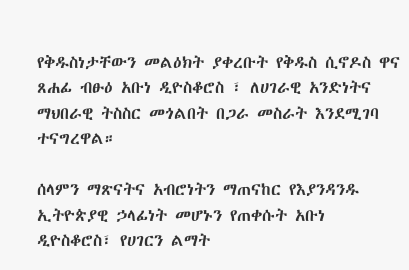የቅዱስነታቸውን መልዕክት ያቀረቡት የቅዱስ ሲኖዶስ ዋና ጸሐፊ ብፁዕ አቡነ ዲዮስቆሮስ ፣ ለሀገራዊ አንድነትና ማህበራዊ ትስስር መጎልበት በጋራ መስራት እንደሚገባ ተናግረዋል።

ሰላምን ማጽናትና አብሮነትን ማጠናከር የእያንዳንዱ ኢትዮጵያዊ ኃላፊነት መሆኑን የጠቀሱት አቡነ ዲዮስቆሮስ፣ የሀገርን ልማት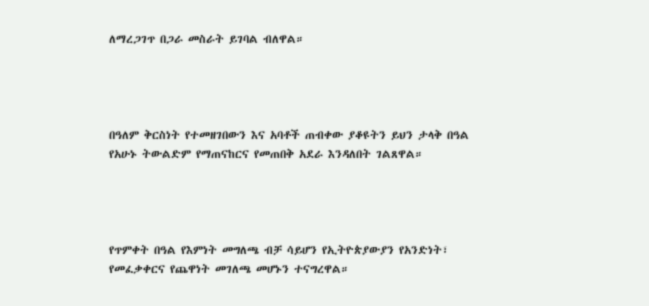ለማረጋገጥ በጋራ መስራት ይገባል ብለዋል።




በዓለም ቅርስነት የተመዘገበውን እና አባቶች ጠብቀው ያቆዩትን ይህን ታላቅ በዓል የአሁኑ ትውልድም የማጠናከርና የመጠበቅ አደራ እንዳለበት ገልጸዋል።




የጥምቀት በዓል የእምነት መግለጫ ብቻ ሳይሆን የኢትዮጵያውያን የአንድነት፣ የመፈቃቀርና የጨዋነት መገለጫ መሆኑን ተናግረዋል።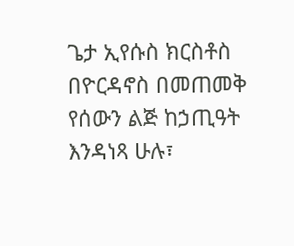ጌታ ኢየሱስ ክርስቶስ በዮርዳኖስ በመጠመቅ የሰውን ልጅ ከኃጢዓት እንዳነጻ ሁሉ፣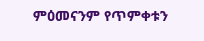ምዕመናንም የጥምቀቱን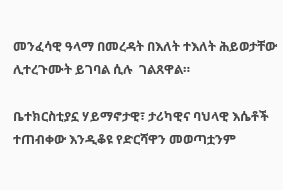መንፈሳዊ ዓላማ በመረዳት በእለት ተእለት ሕይወታቸው ሊተረጉሙት ይገባል ሲሉ  ገልጸዋል።

ቤተክርስቲያኗ ሃይማኖታዊ፣ ታሪካዊና ባህላዊ እሴቶች ተጠብቀው እንዲቆዩ የድርሻዋን መወጣቷንም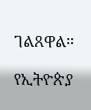ገልጸዋል።

የኢትዮጵያ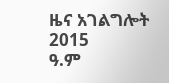ዜና አገልግሎት
2015
ዓ.ም